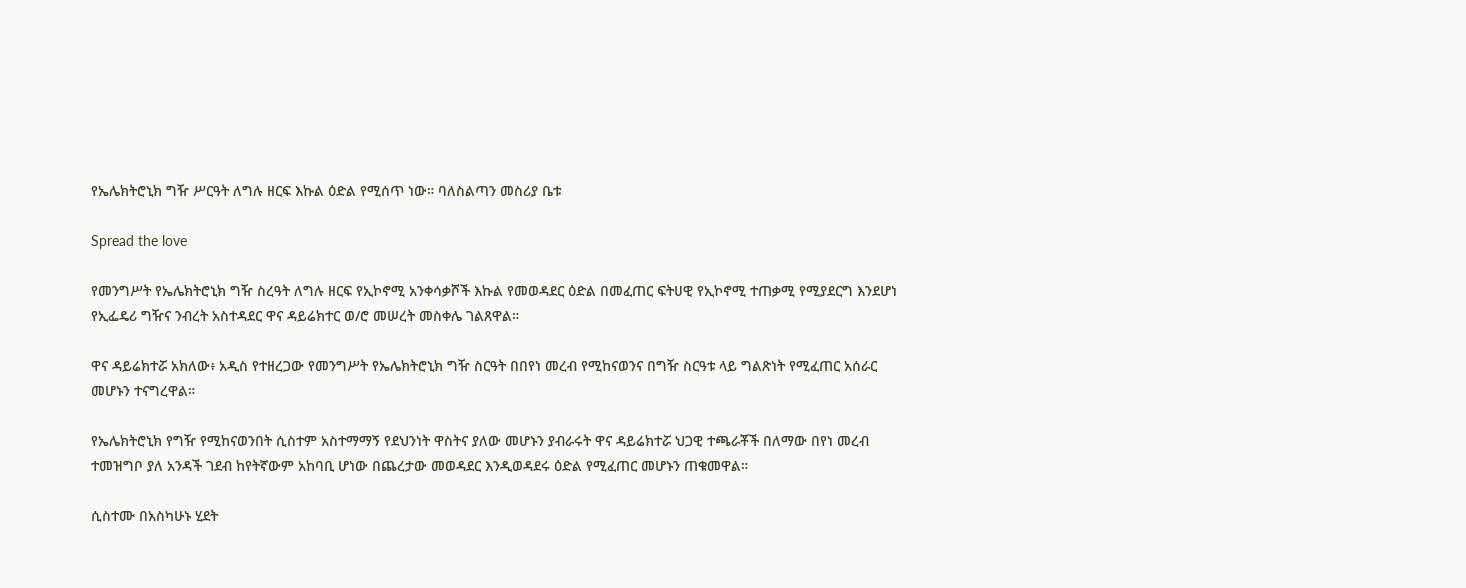የኤሌክትሮኒክ ግዥ ሥርዓት ለግሉ ዘርፍ እኩል ዕድል የሚሰጥ ነው። ባለስልጣን መስሪያ ቤቱ

Spread the love

የመንግሥት የኤሌክትሮኒክ ግዥ ስረዓት ለግሉ ዘርፍ የኢኮኖሚ አንቀሳቃሾች እኩል የመወዳደር ዕድል በመፈጠር ፍትሀዊ የኢኮኖሚ ተጠቃሚ የሚያደርግ እንደሆነ የኢፌዴሪ ግዥና ንብረት አስተዳደር ዋና ዳይሬክተር ወ/ሮ መሠረት መስቀሌ ገልጸዋል።

ዋና ዳይሬክተሯ አክለው፥ አዲስ የተዘረጋው የመንግሥት የኤሌክትሮኒክ ግዥ ስርዓት በበየነ መረብ የሚከናወንና በግዥ ስርዓቱ ላይ ግልጽነት የሚፈጠር አሰራር መሆኑን ተናግረዋል።

የኤሌክትሮኒክ የግዥ የሚከናወንበት ሲስተም አስተማማኝ የደህንነት ዋስትና ያለው መሆኑን ያብራሩት ዋና ዳይሬክተሯ ህጋዊ ተጫራቾች በለማው በየነ መረብ ተመዝግቦ ያለ አንዳች ገደብ ከየትኛውም አከባቢ ሆነው በጨረታው መወዳደር እንዲወዳደሩ ዕድል የሚፈጠር መሆኑን ጠቁመዋል።

ሲስተሙ በአስካሁኑ ሂደት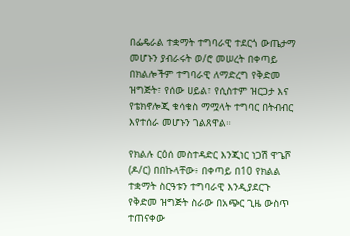በፌዴራል ተቋማት ተግባራዊ ተደርጎ ውጤታማ መሆኑን ያብራሩት ወ/ሮ መሠረት በቀጣይ በክልሎችም ተግባራዊ ለማድረግ የቅድመ ዝግጅት፣ የሰው ሀይል፣ የሲስተም ዝርጋታ እና የቴክኖሎጂ ቁሳቁስ ማሟላት ተግባር በትብብር እየተሰራ መሆኑን ገልጸዋል።

የክልሉ ርዕሰ መስተዳድር እንጂነር ነጋሽ ዋጌሾ (ዶ/ር) በበኩላቸው፥ በቀጣይ በ10 የክልል ተቋማት ስርዓቱን ተግባራዊ እንዲያደርጉ የቅድመ ዝግጅት ስራው በአጭር ጊዜ ውስጥ ተጠናቀው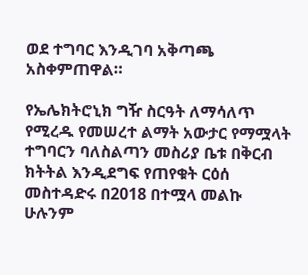ወደ ተግባር እንዲገባ አቅጣጫ አስቀምጠዋል።

የኤሌክትሮኒክ ግዥ ስርዓት ለማሳለጥ የሚረዱ የመሠረተ ልማት አውታር የማሟላት ተግባርን ባለስልጣን መስሪያ ቤቱ በቅርብ ክትትል እንዲደግፍ የጠየቁት ርዕሰ መስተዳድሩ በ2018 በተሟላ መልኩ ሁሉንም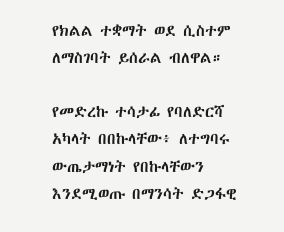የክልል ተቋማት ወደ ሲስተም ለማስገባት ይሰራል ብለዋል።

የመድረኩ ተሳታፊ የባለድርሻ አካላት በበኩላቸው፥ ለተግባሩ ውጤታማነት የበኩላቸውን እንደሚወጡ በማንሳት ድጋፋዊ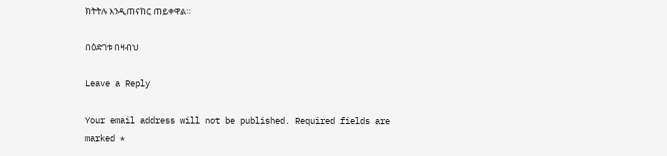ክትትሉ እንዲጠናከር ጠይቀዋል።

በዕድገቱ በዛብህ

Leave a Reply

Your email address will not be published. Required fields are marked *